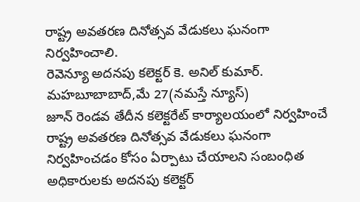రాష్ట్ర అవతరణ దినోత్సవ వేడుకలు ఘనంగా నిర్వహించాలి.
రెవెన్యూ అదనపు కలెక్టర్ కె. అనిల్ కుమార్.
మహబూబాబాద్,మే 27(నమస్తే న్యూస్)
జూన్ రెండవ తేదీన కలెక్టరేట్ కార్యాలయంలో నిర్వహించే రాష్ట్ర అవతరణ దినోత్సవ వేడుకలు ఘనంగా నిర్వహించడం కోసం ఏర్పాటు చేయాలని సంబంధిత అధికారులకు అదనపు కలెక్టర్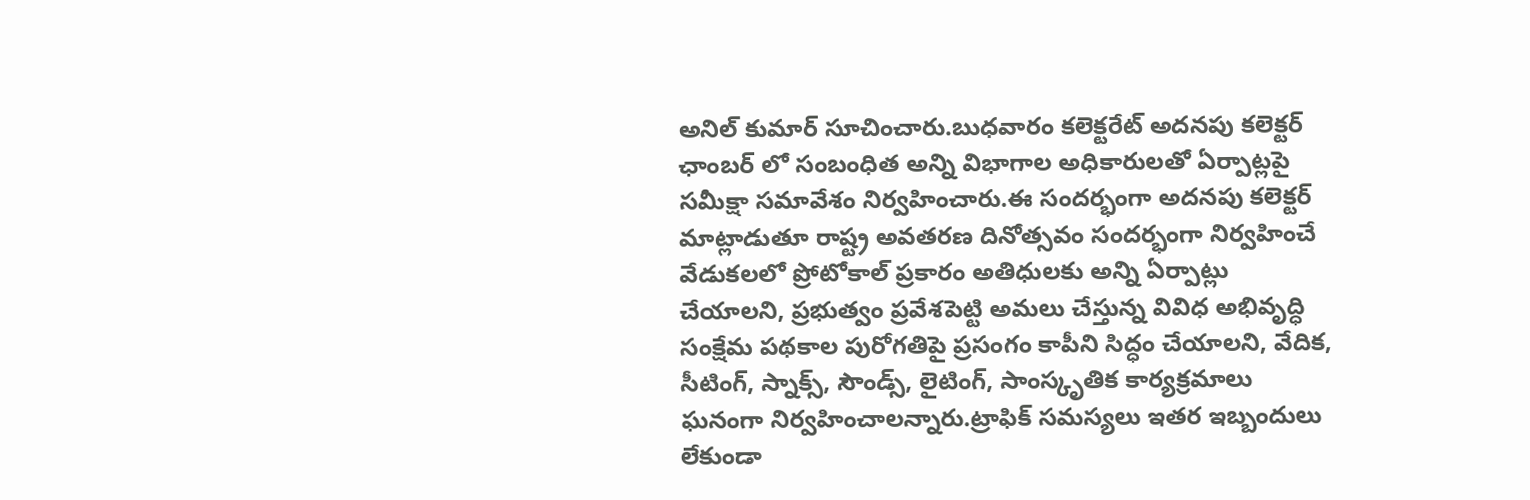అనిల్ కుమార్ సూచించారు.బుధవారం కలెక్టరేట్ అదనపు కలెక్టర్ ఛాంబర్ లో సంబంధిత అన్ని విభాగాల అధికారులతో ఏర్పాట్లపై సమీక్షా సమావేశం నిర్వహించారు.ఈ సందర్భంగా అదనపు కలెక్టర్ మాట్లాడుతూ రాష్ట్ర అవతరణ దినోత్సవం సందర్భంగా నిర్వహించే వేడుకలలో ప్రోటోకాల్ ప్రకారం అతిధులకు అన్ని ఏర్పాట్లు చేయాలని, ప్రభుత్వం ప్రవేశపెట్టి అమలు చేస్తున్న వివిధ అభివృద్ధి సంక్షేమ పథకాల పురోగతిపై ప్రసంగం కాపీని సిద్ధం చేయాలని, వేదిక, సీటింగ్, స్నాక్స్, సౌండ్స్, లైటింగ్, సాంస్కృతిక కార్యక్రమాలు ఘనంగా నిర్వహించాలన్నారు.ట్రాఫిక్ సమస్యలు ఇతర ఇబ్బందులు లేకుండా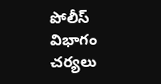పోలీస్ విభాగం చర్యలు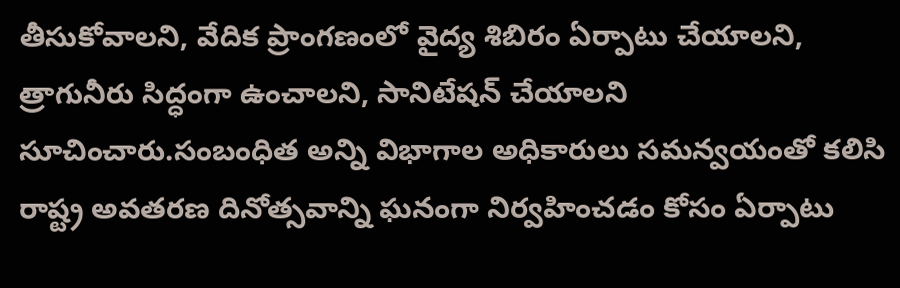తీసుకోవాలని, వేదిక ప్రాంగణంలో వైద్య శిబిరం ఏర్పాటు చేయాలని, త్రాగునీరు సిద్ధంగా ఉంచాలని, సానిటేషన్ చేయాలని సూచించారు.సంబంధిత అన్ని విభాగాల అధికారులు సమన్వయంతో కలిసి రాష్ట్ర అవతరణ దినోత్సవాన్ని ఘనంగా నిర్వహించడం కోసం ఏర్పాటు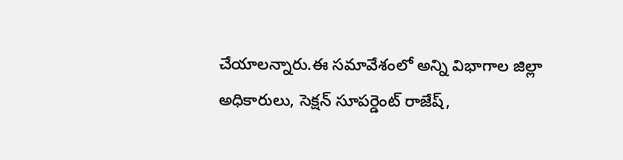చేయాలన్నారు.ఈ సమావేశంలో అన్ని విభాగాల జిల్లా అధికారులు, సెక్షన్ సూపర్డెంట్ రాజేష్,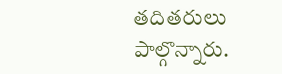తదితరులు పాల్గొన్నారు.